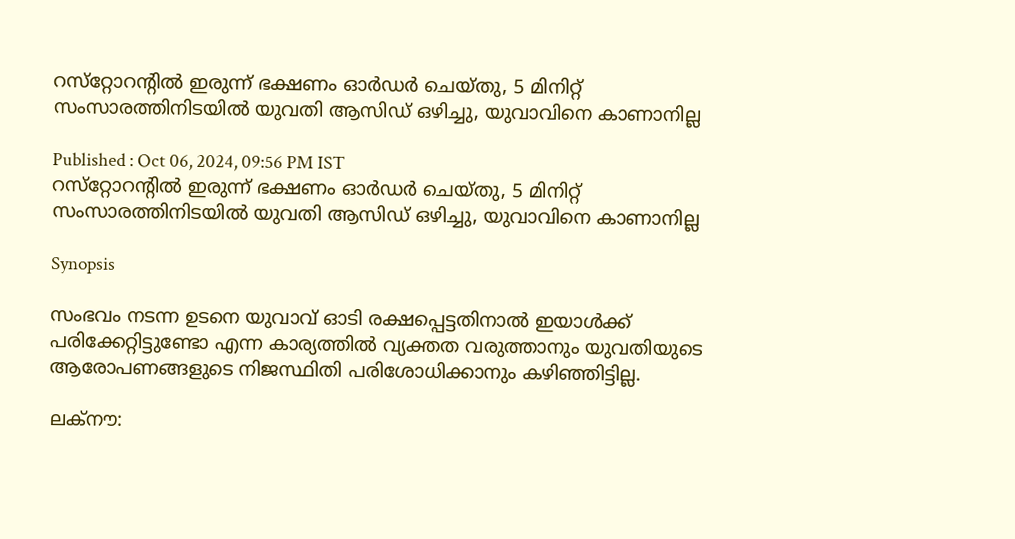റസ്‍റ്റോറന്റിൽ ഇരുന്ന് ഭക്ഷണം ഓർഡർ ചെയ്തു, 5 മിനിറ്റ് സംസാരത്തിനിടയിൽ യുവതി ആസിഡ് ഒഴിച്ചു, യുവാവിനെ കാണാനില്ല

Published : Oct 06, 2024, 09:56 PM IST
റസ്‍റ്റോറന്റിൽ ഇരുന്ന് ഭക്ഷണം ഓർഡർ ചെയ്തു, 5 മിനിറ്റ് സംസാരത്തിനിടയിൽ യുവതി ആസിഡ് ഒഴിച്ചു, യുവാവിനെ കാണാനില്ല

Synopsis

സംഭവം നടന്ന ഉടനെ യുവാവ് ഓടി രക്ഷപ്പെട്ടതിനാൽ ഇയാൾക്ക് പരിക്കേറ്റിട്ടുണ്ടോ എന്ന കാര്യത്തിൽ വ്യക്തത വരുത്താനും യുവതിയുടെ ആരോപണങ്ങളുടെ നിജസ്ഥിതി പരിശോധിക്കാനും കഴിഞ്ഞിട്ടില്ല.

ലക്നൗ: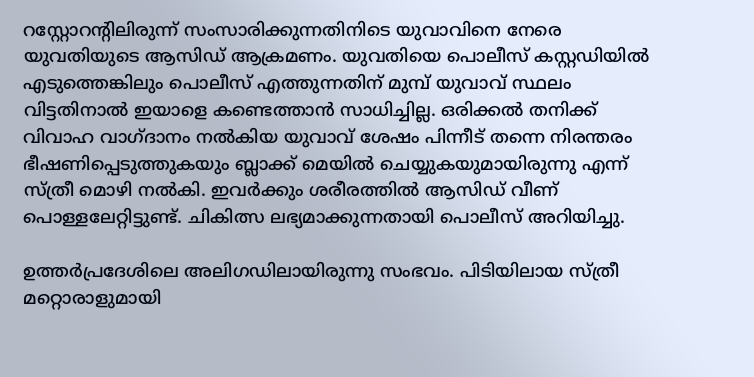റസ്റ്റോറന്റിലിരുന്ന് സംസാരിക്കുന്നതിനിടെ യുവാവിനെ നേരെ യുവതിയുടെ ആസിഡ് ആക്രമണം. യുവതിയെ പൊലീസ് കസ്റ്റഡിയിൽ എടുത്തെങ്കിലും പൊലീസ് എത്തുന്നതിന് മുമ്പ് യുവാവ് സ്ഥലം വിട്ടതിനാൽ ഇയാളെ കണ്ടെത്താൻ സാധിച്ചില്ല. ഒരിക്കൽ തനിക്ക് വിവാഹ വാഗ്ദാനം നൽകിയ യുവാവ് ശേഷം പിന്നീട് തന്നെ നിരന്തരം ഭീഷണിപ്പെടുത്തുകയും ബ്ലാക്ക് മെയിൽ ചെയ്യുകയുമായിരുന്നു എന്ന് സ്ത്രീ മൊഴി നൽകി. ഇവർക്കും ശരീരത്തിൽ ആസിഡ് വീണ്  പൊള്ളലേറ്റിട്ടുണ്ട്. ചികിത്സ ലഭ്യമാക്കുന്നതായി പൊലീസ് അറിയിച്ചു.

ഉത്തർപ്രദേശിലെ അലിഗഡിലായിരുന്നു സംഭവം. പിടിയിലായ സ്ത്രീ മറ്റൊരാളുമായി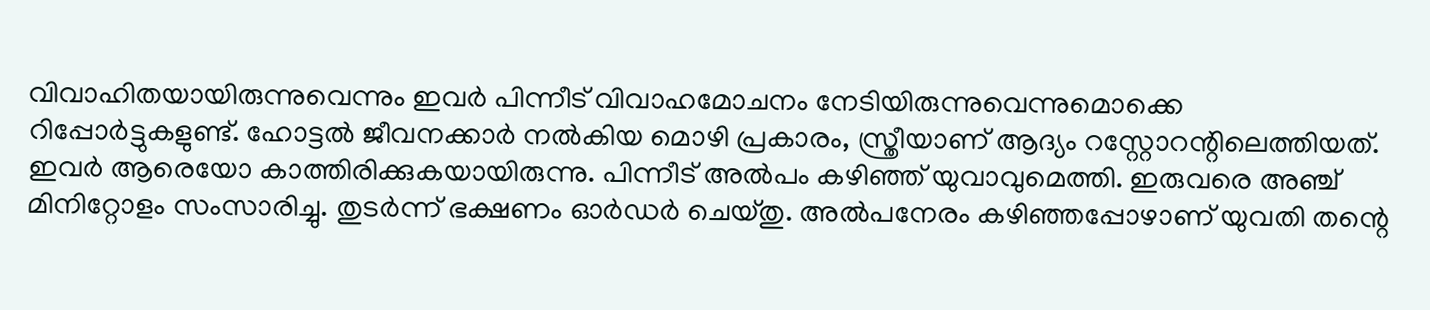വിവാഹിതയായിരുന്നുവെന്നും ഇവ‍ർ പിന്നീട് വിവാഹമോചനം നേടിയിരുന്നുവെന്നുമൊക്കെ റിപ്പോർട്ടുകളുണ്ട്. ഹോട്ടൽ ജീവനക്കാർ നൽകിയ മൊഴി പ്രകാരം, സ്ത്രീയാണ് ആദ്യം റസ്റ്റോറന്റിലെത്തിയത്. ഇവർ ആരെയോ കാത്തിരിക്കുകയായിരുന്നു. പിന്നീട് അൽപം കഴി‌ഞ്ഞ് യുവാവുമെത്തി. ഇരുവരെ അഞ്ച് മിനിറ്റോളം സംസാരിച്ചു. തുടർന്ന് ഭക്ഷണം ഓർഡർ ചെയ്തു. അൽപനേരം കഴിഞ്ഞപ്പോഴാണ് യുവതി തന്റെ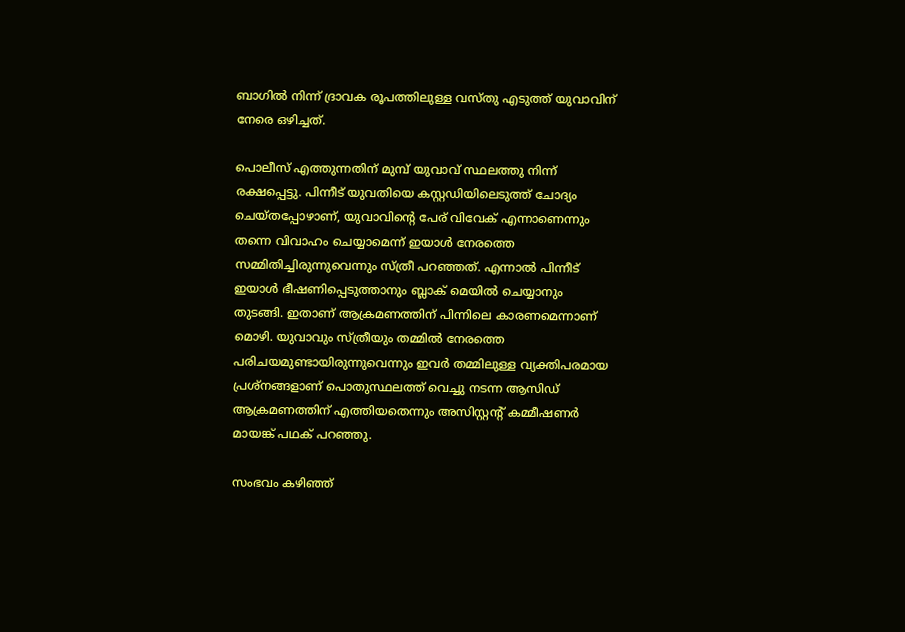ബാഗിൽ നിന്ന് ദ്രാവക രൂപത്തിലുള്ള വസ്തു എടുത്ത് യുവാവിന് നേരെ ഒഴിച്ചത്.

പൊലീസ് എത്തുന്നതിന് മുമ്പ് യുവാവ് സ്ഥലത്തു നിന്ന് രക്ഷപ്പെട്ടു. പിന്നീട് യുവതിയെ കസ്റ്റഡിയിലെടുത്ത് ചോദ്യം ചെയ്തപ്പോഴാണ്, യുവാവിന്റെ പേര് വിവേക് എന്നാണെന്നും തന്നെ വിവാഹം ചെയ്യാമെന്ന് ഇയാൾ നേരത്തെ സമ്മിതിച്ചിരുന്നുവെന്നും സ്ത്രീ പറഞ്ഞത്. എന്നാൽ പിന്നീട് ഇയാൾ ഭീഷണിപ്പെടുത്താനും ബ്ലാക് മെയിൽ ചെയ്യാനും തുടങ്ങി. ഇതാണ് ആക്രമണത്തിന് പിന്നിലെ കാരണമെന്നാണ് മൊഴി. യുവാവും സ്ത്രീയും തമ്മിൽ നേരത്തെ പരിചയമുണ്ടായിരുന്നുവെന്നും ഇവർ തമ്മിലുള്ള വ്യക്തിപരമായ പ്രശ്നങ്ങളാണ് പൊതുസ്ഥലത്ത് വെച്ചു നടന്ന ആസിഡ് ആക്രമണത്തിന് എത്തിയതെന്നും അസിസ്റ്റന്റ് കമ്മീഷണർ മായങ്ക് പഥക് പറ‌ഞ്ഞു.

സംഭവം കഴിഞ്ഞ്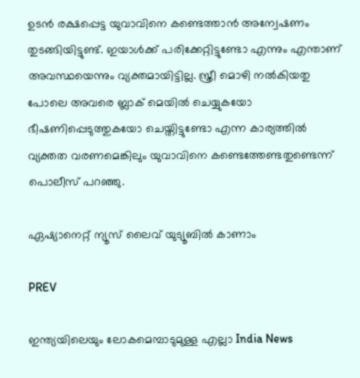ഉടൻ രക്ഷപ്പെട്ട യുവാവിനെ കണ്ടെത്താൻ അന്വേഷണം തുടങ്ങിയിട്ടുണ്ട്. ഇയാൾക്ക് പരിക്കേറ്റിട്ടുണ്ടോ എന്നും എന്താണ് അവസ്ഥയെന്നും വ്യക്തമായിട്ടില്ല. സ്ത്രീ മൊഴി നൽകിയതു പോലെ അവരെ ബ്ലാക് മെയിൽ ചെയ്യുകയോ ഭീഷണിപ്പെടുത്തുകയോ ചെയ്തിട്ടുണ്ടോ എന്ന കാര്യത്തിൽ വ്യക്തത വരണമെങ്കിലും യുവാവിനെ കണ്ടെത്തേണ്ടതുണ്ടെന്ന് പൊലീസ് പറഞ്ഞു.

ഏഷ്യാനെറ്റ് ന്യൂസ് ലൈവ് യുട്യൂബിൽ കാണാം

PREV

ഇന്ത്യയിലെയും ലോകമെമ്പാടുമുള്ള എല്ലാ India News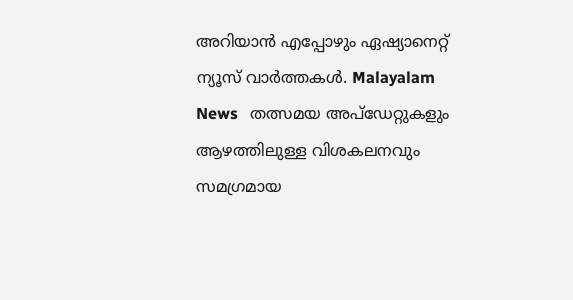അറിയാൻ എപ്പോഴും ഏഷ്യാനെറ്റ് ന്യൂസ് വാർത്തകൾ. Malayalam News   തത്സമയ അപ്‌ഡേറ്റുകളും ആഴത്തിലുള്ള വിശകലനവും സമഗ്രമായ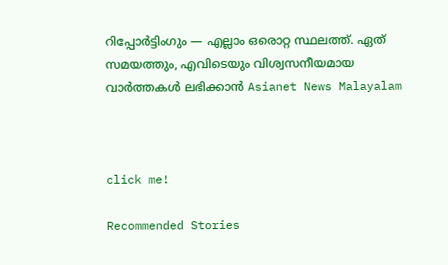റിപ്പോർട്ടിംഗും — എല്ലാം ഒരൊറ്റ സ്ഥലത്ത്. ഏത് സമയത്തും, എവിടെയും വിശ്വസനീയമായ വാർത്തകൾ ലഭിക്കാൻ Asianet News Malayalam



click me!

Recommended Stories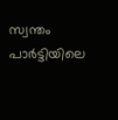സ്വന്തം പാർട്ടിയിലെ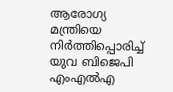ആരോഗ്യ മന്ത്രിയെ നിർത്തിപ്പൊരിച്ച് യുവ ബിജെപി എംഎൽഎ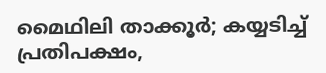മൈഥിലി താക്കൂർ; കയ്യടിച്ച് പ്രതിപക്ഷം,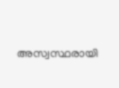അസ്വസ്ഥരായി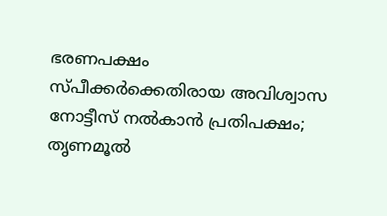ഭരണപക്ഷം
സ്പീക്കർക്കെതിരായ അവിശ്വാസ നോട്ടീസ് നൽകാൻ പ്രതിപക്ഷം; തൃണമൂൽ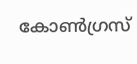കോൺഗ്രസ്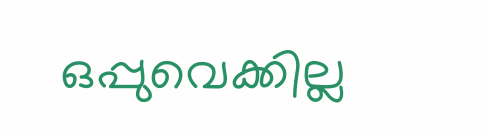ഒപ്പുവെക്കില്ല